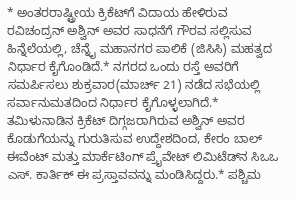* ಅಂತರರಾಷ್ಟ್ರೀಯ ಕ್ರಿಕೆಟ್‌ಗೆ ವಿದಾಯ ಹೇಳಿರುವ ರವಿಚಂದ್ರನ್‌ ಅಶ್ವಿನ್‌ ಅವರ ಸಾಧನೆಗೆ ಗೌರವ ಸಲ್ಲಿಸುವ ಹಿನ್ನೆಲೆಯಲ್ಲಿ, ಚೆನ್ನೈ ಮಹಾನಗರ ಪಾಲಿಕೆ (ಜಿಸಿಸಿ) ಮಹತ್ವದ ನಿರ್ಧಾರ ಕೈಗೊಂಡಿದೆ.* ನಗರದ ಒಂದು ರಸ್ತೆ ಅವರಿಗೆ ಸಮರ್ಪಿಸಲು ಶುಕ್ರವಾರ(ಮಾರ್ಚ್ 21) ನಡೆದ ಸಭೆಯಲ್ಲಿ ಸರ್ವಾನುಮತದಿಂದ ನಿರ್ಧಾರ ಕೈಗೊಳ್ಳಲಾಗಿದೆ.* ತಮಿಳುನಾಡಿನ ಕ್ರಿಕೆಟ್‌ ದಿಗ್ಗಜರಾಗಿರುವ ಅಶ್ವಿನ್‌ ಅವರ ಕೊಡುಗೆಯನ್ನು ಗುರುತಿಸುವ ಉದ್ದೇಶದಿಂದ, ಕೇರಂ ಬಾಲ್‌ ಈವೆಂಟ್‌ ಮತ್ತು ಮಾರ್ಕೆಟಿಂಗ್ ಪ್ರೈವೇಟ್‌ ಲಿಮಿಟೆಡ್‌ನ ಸಿಒಒ ಎಸ್‌. ಕಾರ್ತಿಕ್‌ ಈ ಪ್ರಸ್ತಾವವನ್ನು ಮಂಡಿಸಿದ್ದರು.* ಪಶ್ಚಿಮ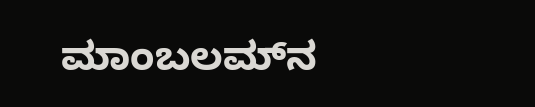ಮಾಂಬಲಮ್‌ನ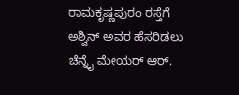ರಾಮಕೃಷ್ಣಪುರಂ ರಸ್ತೆಗೆ ಅಶ್ವಿನ್‌ ಅವರ ಹೆಸರಿಡಲು ಚೆನ್ನೈ ಮೇಯರ್‌ ಆರ್‌.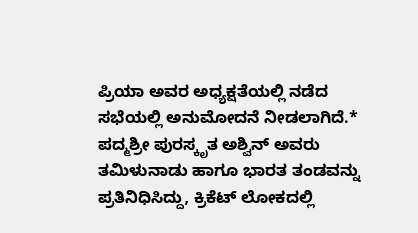ಪ್ರಿಯಾ ಅವರ ಅಧ್ಯಕ್ಷತೆಯಲ್ಲಿ ನಡೆದ ಸಭೆಯಲ್ಲಿ ಅನುಮೋದನೆ ನೀಡಲಾಗಿದೆ.* ಪದ್ಮಶ್ರೀ ಪುರಸ್ಕೃತ ಅಶ್ವಿನ್‌ ಅವರು ತಮಿಳುನಾಡು ಹಾಗೂ ಭಾರತ ತಂಡವನ್ನು ಪ್ರತಿನಿಧಿಸಿದ್ದು, ಕ್ರಿಕೆಟ್‌ ಲೋಕದಲ್ಲಿ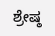ಶ್ರೇಷ್ಠ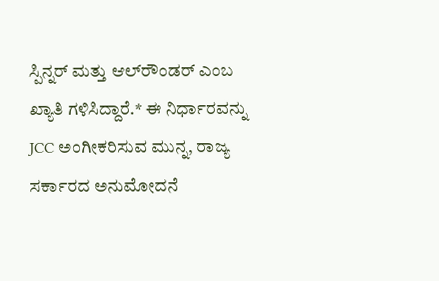ಸ್ಪಿನ್ನರ್‌ ಮತ್ತು ಆಲ್‌ರೌಂಡರ್‌ ಎಂಬ ಖ್ಯಾತಿ ಗಳಿಸಿದ್ದಾರೆ.* ಈ ನಿರ್ಧಾರವನ್ನು JCC ಅಂಗೀಕರಿಸುವ ಮುನ್ನ, ರಾಜ್ಯ ಸರ್ಕಾರದ ಅನುಮೋದನೆ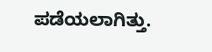ಪಡೆಯಲಾಗಿತ್ತು.